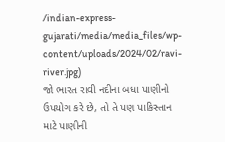/indian-express-gujarati/media/media_files/wp-content/uploads/2024/02/ravi-river.jpg)
જો ભારત રાવી નદીના બધા પાણીનો ઉપયોગ કરે છે, તો તે પણ પાકિસ્તાન માટે પાણીની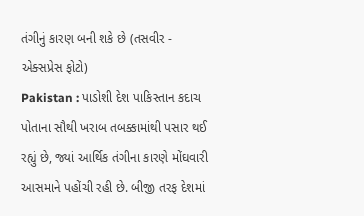તંગીનું કારણ બની શકે છે (તસવીર - એક્સપ્રેસ ફોટો)
Pakistan : પાડોશી દેશ પાકિસ્તાન કદાચ પોતાના સૌથી ખરાબ તબક્કામાંથી પસાર થઈ રહ્યું છે, જ્યાં આર્થિક તંગીના કારણે મોંઘવારી આસમાને પહોંચી રહી છે. બીજી તરફ દેશમાં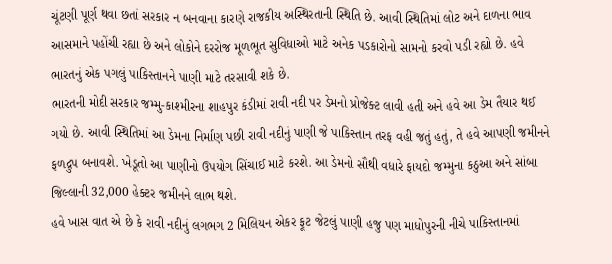ચૂંટણી પૂર્ણ થવા છતાં સરકાર ન બનવાના કારણે રાજકીય અસ્થિરતાની સ્થિતિ છે. આવી સ્થિતિમાં લોટ અને દાળના ભાવ આસમાને પહોંચી રહ્યા છે અને લોકોને દરરોજ મૂળભૂત સુવિધાઓ માટે અનેક પડકારોનો સામનો કરવો પડી રહ્યો છે. હવે ભારતનું એક પગલું પાકિસ્તાનને પાણી માટે તરસાવી શકે છે.
ભારતની મોદી સરકાર જમ્મુ-કાશ્મીરના શાહપુર કંડીમાં રાવી નદી પર ડેમનો પ્રોજેક્ટ લાવી હતી અને હવે આ ડેમ તૈયાર થઈ ગયો છે. આવી સ્થિતિમાં આ ડેમના નિર્માણ પછી રાવી નદીનું પાણી જે પાકિસ્તાન તરફ વહી જતું હતું, તે હવે આપણી જમીનને ફળદ્રુપ બનાવશે. ખેડૂતો આ પાણીનો ઉપયોગ સિંચાઈ માટે કરશે. આ ડેમનો સૌથી વધારે ફાયદો જમ્મુના કઠુઆ અને સાંબા જિલ્લાની 32,000 હેક્ટર જમીનને લાભ થશે.
હવે ખાસ વાત એ છે કે રાવી નદીનું લગભગ 2 મિલિયન એકર ફૂટ જેટલું પાણી હજુ પણ માધોપુરની નીચે પાકિસ્તાનમાં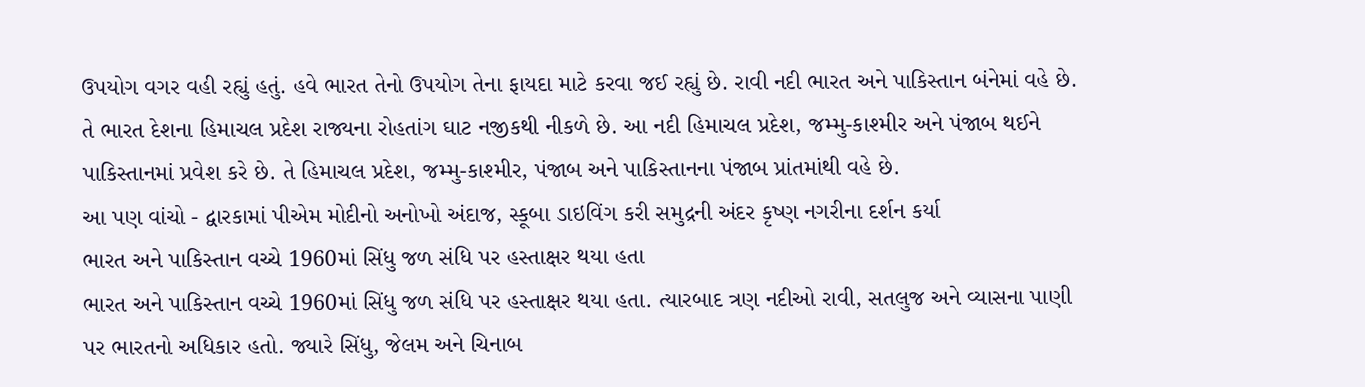ઉપયોગ વગર વહી રહ્યું હતું. હવે ભારત તેનો ઉપયોગ તેના ફાયદા માટે કરવા જઈ રહ્યું છે. રાવી નદી ભારત અને પાકિસ્તાન બંનેમાં વહે છે. તે ભારત દેશના હિમાચલ પ્રદેશ રાજ્યના રોહતાંગ ઘાટ નજીકથી નીકળે છે. આ નદી હિમાચલ પ્રદેશ, જમ્મુ-કાશ્મીર અને પંજાબ થઈને પાકિસ્તાનમાં પ્રવેશ કરે છે. તે હિમાચલ પ્રદેશ, જમ્મુ-કાશ્મીર, પંજાબ અને પાકિસ્તાનના પંજાબ પ્રાંતમાંથી વહે છે.
આ પણ વાંચો - દ્વારકામાં પીએમ મોદીનો અનોખો અંદાજ, સ્કૂબા ડાઇવિંગ કરી સમુદ્રની અંદર કૃષ્ણ નગરીના દર્શન કર્યા
ભારત અને પાકિસ્તાન વચ્ચે 1960માં સિંધુ જળ સંધિ પર હસ્તાક્ષર થયા હતા
ભારત અને પાકિસ્તાન વચ્ચે 1960માં સિંધુ જળ સંધિ પર હસ્તાક્ષર થયા હતા. ત્યારબાદ ત્રણ નદીઓ રાવી, સતલુજ અને વ્યાસના પાણી પર ભારતનો અધિકાર હતો. જ્યારે સિંધુ, જેલમ અને ચિનાબ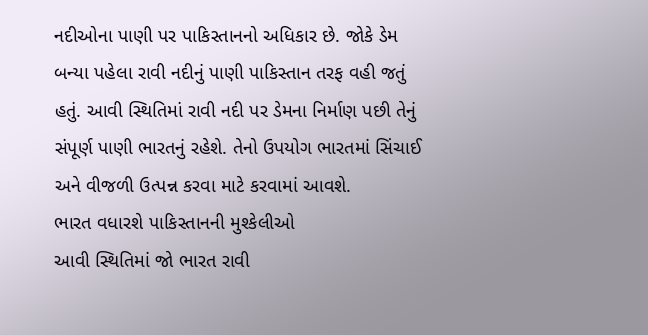નદીઓના પાણી પર પાકિસ્તાનનો અધિકાર છે. જોકે ડેમ બન્યા પહેલા રાવી નદીનું પાણી પાકિસ્તાન તરફ વહી જતું હતું. આવી સ્થિતિમાં રાવી નદી પર ડેમના નિર્માણ પછી તેનું સંપૂર્ણ પાણી ભારતનું રહેશે. તેનો ઉપયોગ ભારતમાં સિંચાઈ અને વીજળી ઉત્પન્ન કરવા માટે કરવામાં આવશે.
ભારત વધારશે પાકિસ્તાનની મુશ્કેલીઓ
આવી સ્થિતિમાં જો ભારત રાવી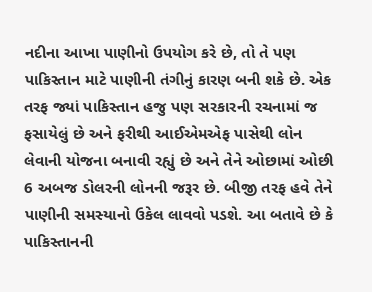નદીના આખા પાણીનો ઉપયોગ કરે છે, તો તે પણ પાકિસ્તાન માટે પાણીની તંગીનું કારણ બની શકે છે. એક તરફ જ્યાં પાકિસ્તાન હજુ પણ સરકારની રચનામાં જ ફસાયેલું છે અને ફરીથી આઈએમએફ પાસેથી લોન લેવાની યોજના બનાવી રહ્યું છે અને તેને ઓછામાં ઓછી 6 અબજ ડોલરની લોનની જરૂર છે. બીજી તરફ હવે તેને પાણીની સમસ્યાનો ઉકેલ લાવવો પડશે. આ બતાવે છે કે પાકિસ્તાનની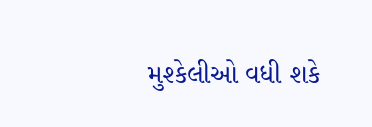મુશ્કેલીઓ વધી શકે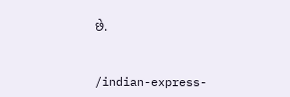છે.


/indian-express-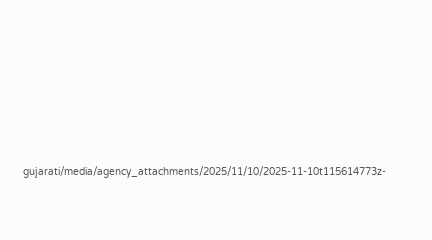gujarati/media/agency_attachments/2025/11/10/2025-11-10t115614773z-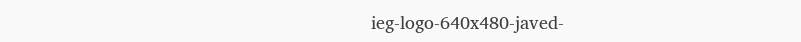ieg-logo-640x480-javed-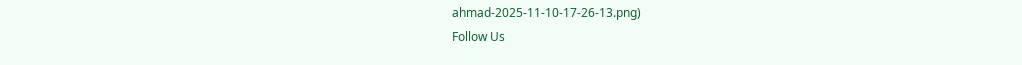ahmad-2025-11-10-17-26-13.png)
Follow Us